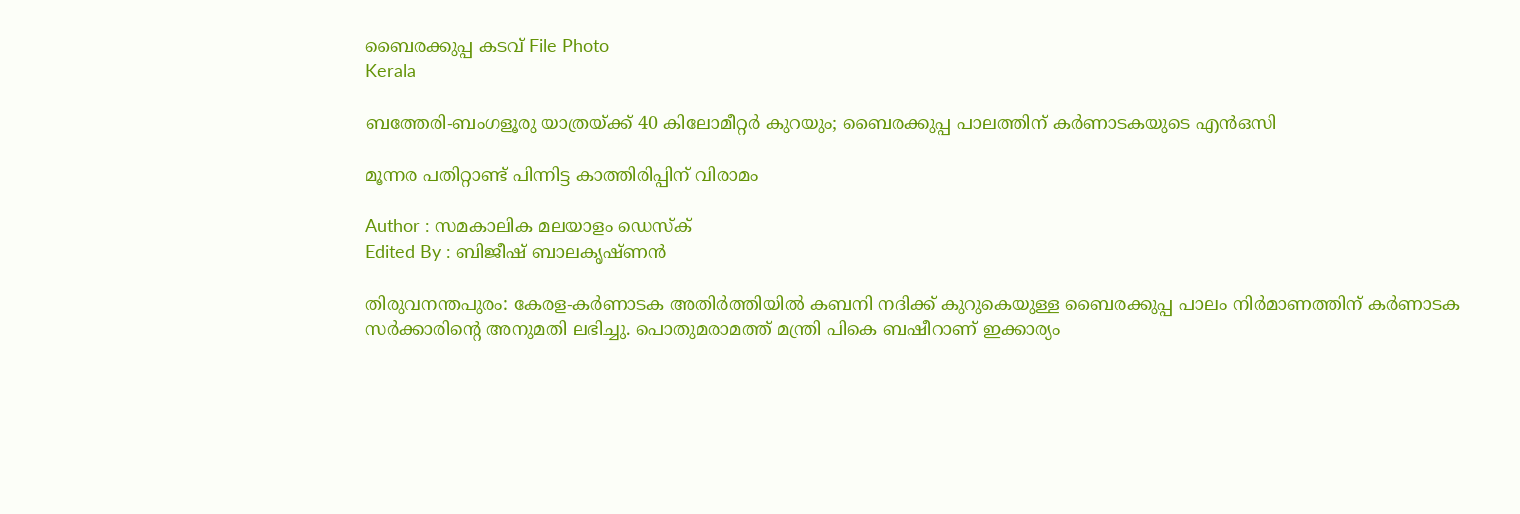ബൈരക്കുപ്പ കടവ്‌ File Photo
Kerala

ബത്തേരി-ബംഗളൂരു യാത്രയ്ക്ക് 40 കിലോമീറ്റര്‍ കുറയും; ബൈരക്കുപ്പ പാലത്തിന് കര്‍ണാടകയുടെ എന്‍ഒസി

മൂന്നര പതിറ്റാണ്ട് പിന്നിട്ട കാത്തിരിപ്പിന് വിരാമം

Author : സമകാലിക മലയാളം ഡെസ്ക്
Edited By : ബിജീഷ് ബാലകൃഷ്ണൻ

തിരുവനന്തപുരം: കേരള-കര്‍ണാടക അതിര്‍ത്തിയില്‍ കബനി നദിക്ക് കുറുകെയുള്ള ബൈരക്കുപ്പ പാലം നിര്‍മാണത്തിന് കര്‍ണാടക സര്‍ക്കാരിന്റെ അനുമതി ലഭിച്ചു. പൊതുമരാമത്ത് മന്ത്രി പികെ ബഷീറാണ് ഇക്കാര്യം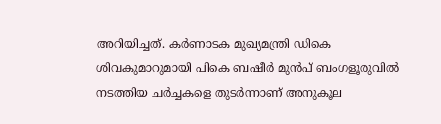അറിയിച്ചത്. കര്‍ണാടക മുഖ്യമന്ത്രി ഡികെ ശിവകുമാറുമായി പികെ ബഷീര്‍ മുന്‍പ് ബംഗളൂരുവില്‍ നടത്തിയ ചര്‍ച്ചകളെ തുടര്‍ന്നാണ് അനുകൂല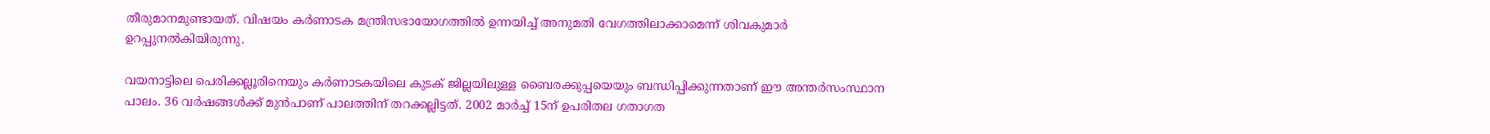തീരുമാനമുണ്ടായത്. വിഷയം കര്‍ണാടക മന്ത്രിസഭായോഗത്തില്‍ ഉന്നയിച്ച് അനുമതി വേഗത്തിലാക്കാമെന്ന് ശിവകുമാര്‍ ഉറപ്പുനല്‍കിയിരുന്നു.

വയനാട്ടിലെ പെരിക്കല്ലൂരിനെയും കര്‍ണാടകയിലെ കുടക് ജില്ലയിലുള്ള ബൈരക്കുപ്പയെയും ബന്ധിപ്പിക്കുന്നതാണ് ഈ അന്തര്‍സംസ്ഥാന പാലം. 36 വര്‍ഷങ്ങള്‍ക്ക് മുന്‍പാണ് പാലത്തിന് തറക്കല്ലിട്ടത്. 2002 മാര്‍ച്ച് 15ന് ഉപരിതല ഗതാഗത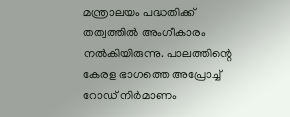മന്ത്രാലയം പദ്ധതിക്ക് തത്വത്തില്‍ അംഗീകാരം നല്‍കിയിരുന്നു. പാലത്തിന്റെ കേരള ഭാഗത്തെ അപ്രോച്ച് റോഡ് നിര്‍മാണം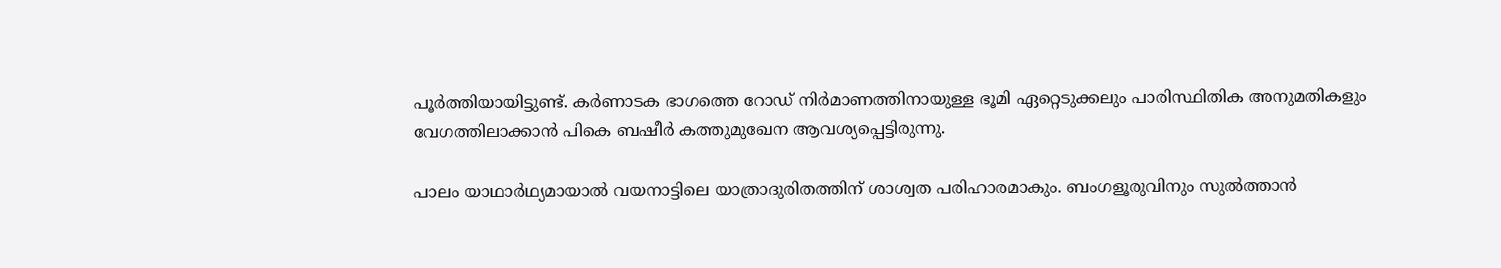പൂര്‍ത്തിയായിട്ടുണ്ട്. കര്‍ണാടക ഭാഗത്തെ റോഡ് നിര്‍മാണത്തിനായുള്ള ഭൂമി ഏറ്റെടുക്കലും പാരിസ്ഥിതിക അനുമതികളും വേഗത്തിലാക്കാന്‍ പികെ ബഷീര്‍ കത്തുമുഖേന ആവശ്യപ്പെട്ടിരുന്നു.

പാലം യാഥാര്‍ഥ്യമായാല്‍ വയനാട്ടിലെ യാത്രാദുരിതത്തിന് ശാശ്വത പരിഹാരമാകും. ബംഗളൂരുവിനും സുല്‍ത്താന്‍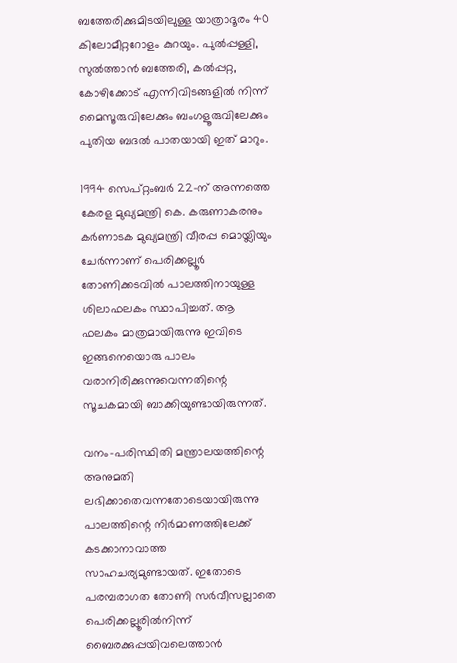ബത്തേരിക്കുമിടയിലുള്ള യാത്രാദൂരം 40 കിലോമീറ്ററോളം കുറയും. പുല്‍പ്പള്ളി, സുല്‍ത്താന്‍ ബത്തേരി, കല്‍പ്പറ്റ, കോഴിക്കോട് എന്നിവിടങ്ങളില്‍ നിന്ന് മൈസൂരുവിലേക്കും ബംഗളൂരുവിലേക്കും പുതിയ ബദല്‍ പാതയായി ഇത് മാറും.

1994 സെപ്റ്റംബർ 22-ന് അന്നത്തെ കേരള മുഖ്യമന്ത്രി കെ. കരുണാകരനും കർണാടക മുഖ്യമന്ത്രി വീരപ്പ മൊയ്ലിയും ചേർന്നാണ് പെരിക്കല്ലൂർ തോണിക്കടവിൽ പാലത്തിനായുള്ള ശിലാഫലകം സ്ഥാപിച്ചത്. ആ ഫലകം മാത്രമായിരുന്നു ഇവിടെ ഇങ്ങനെയൊരു പാലം വരാനിരിക്കുന്നുവെന്നതിന്റെ സൂചകമായി ബാക്കിയുണ്ടായിരുന്നത്.

വനം-പരിസ്ഥിതി മന്ത്രാലയത്തിന്റെ അനുമതി ലഭിക്കാതെവന്നതോടെയായിരുന്നു പാലത്തിന്റെ നിർമാണത്തിലേക്ക് കടക്കാനാവാത്ത സാഹചര്യമുണ്ടായത്. ഇതോടെ പരമ്പരാഗത തോണി സർവീസല്ലാതെ പെരിക്കല്ലൂരിൽനിന്ന് ബൈരക്കുപ്പയിവലെത്താൻ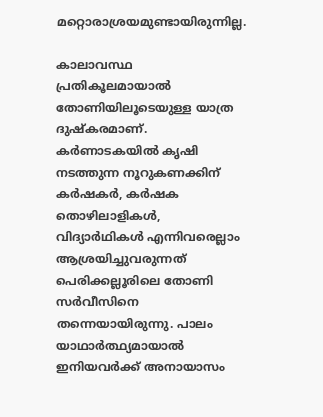മറ്റൊരാശ്രയമുണ്ടായിരുന്നില്ല.

കാലാവസ്ഥ പ്രതികൂലമായാൽ തോണിയിലൂടെയുള്ള യാത്ര ദുഷ്‌കരമാണ്. കർണാടകയിൽ കൃഷി നടത്തുന്ന നൂറുകണക്കിന് കർഷകർ, കർഷക തൊഴിലാളികൾ, വിദ്യാർഥികൾ എന്നിവരെല്ലാം ആശ്രയിച്ചുവരുന്നത് പെരിക്കല്ലൂരിലെ തോണി സർവീസിനെ തന്നെയായിരുന്നു. പാലം യാഥാർത്ഥ്യമായാൽ ഇനിയവർക്ക് അനായാസം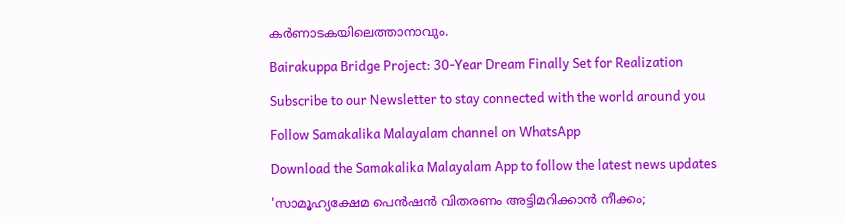കർണാടകയിലെത്താനാവും.

Bairakuppa Bridge Project: 30-Year Dream Finally Set for Realization

Subscribe to our Newsletter to stay connected with the world around you

Follow Samakalika Malayalam channel on WhatsApp

Download the Samakalika Malayalam App to follow the latest news updates

'സാമൂഹ്യക്ഷേമ പെൻഷൻ വിതരണം അട്ടിമറിക്കാൻ നീക്കം;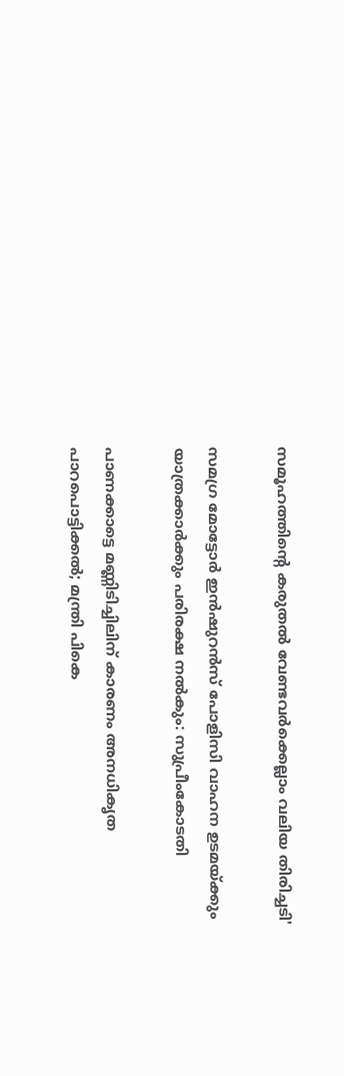സമൂഹത്തിന്റെ കരുതൽ വേണ്ടവർക്കെല്ലാം വലിയ തിരിച്ചടി'

സമഗ്ര മോട്ടോര്‍ ഇന്‍ഷുറന്‍സ് പോളിസി വാഹന ഉടമയ്ക്കും യാത്രക്കാര്‍ക്കും പരിരക്ഷ നല്‍കും: സുപ്രീംകോടതി

പാണക്കാട്ടെ മണ്ണിടിച്ചിലിന് കാരണം അനധികൃത പാറപൊട്ടിക്കൽ; മന്ത്രി പികെ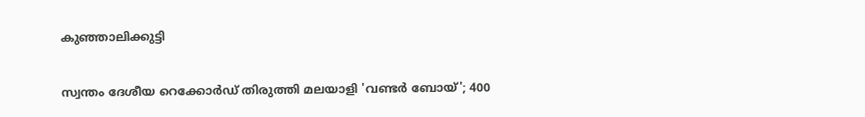കുഞ്ഞാലിക്കുട്ടി

സ്വന്തം ദേശീയ റെക്കോർഡ് തിരുത്തി മലയാളി 'വണ്ടർ ബോയ്'; 400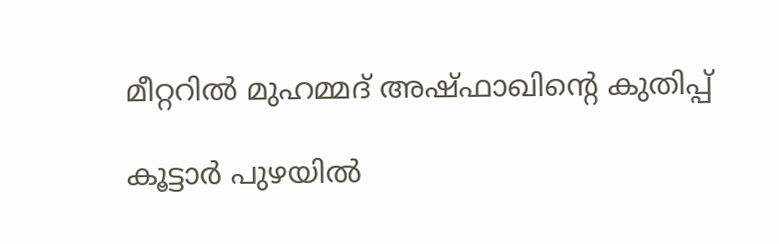മീറ്ററിൽ മുഹമ്മദ് അഷ്ഫാഖിന്റെ കുതിപ്പ്

കൂട്ടാർ പുഴയിൽ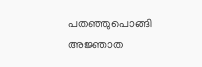പതഞ്ഞുപൊങ്ങി അജ്ഞാത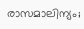രാസമാലിന്യം;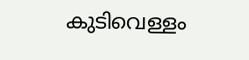കുടിവെള്ളം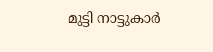മുട്ടി നാട്ടുകാർ